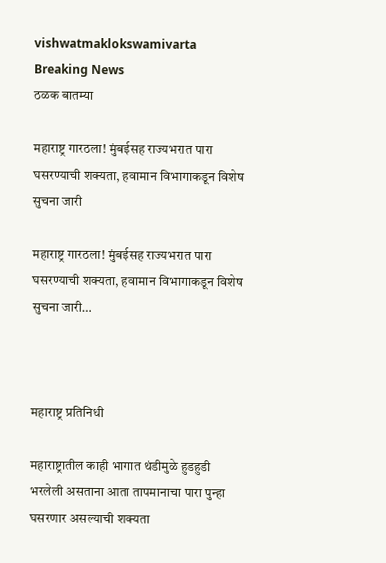vishwatmaklokswamivarta
Breaking News
ठळक बातम्या

महाराष्ट्र गारठला! मुंबईसह राज्यभरात पारा घसरण्याची शक्यता, हवामान विभागाकडून विशेष सुचना जारी

महाराष्ट्र गारठला! मुंबईसह राज्यभरात पारा घसरण्याची शक्यता, हवामान विभागाकडून विशेष सुचना जारी…



महाराष्ट्र प्रतिनिधी

महाराष्ट्रातील काही भागात थंडीमुळे हुडहुडी भरलेली असताना आता तापमानाचा पारा पुन्हा घसरणार असल्याची शक्यता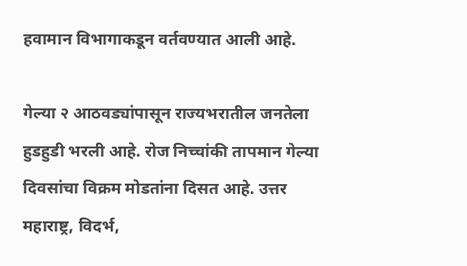हवामान विभागाकडून वर्तवण्यात आली आहे.

गेल्या २ आठवड्यांपासून राज्यभरातील जनतेला हुडहुडी भरली आहे. रोज निच्चांकी तापमान गेल्या दिवसांचा विक्रम मोडतांना दिसत आहे. उत्तर महाराष्ट्र, विदर्भ,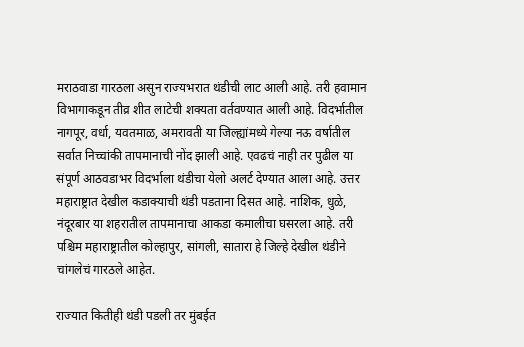मराठवाडा गारठला असुन राज्यभरात थंडीची लाट आली आहे. तरी हवामान विभागाकडून तीव्र शीत लाटेची शक्यता वर्तवण्यात आली आहे. विदर्भातील नागपूर, वर्धा, यवतमाळ, अमरावती या जिल्ह्यांमध्ये गेल्या नऊ वर्षातील सर्वात निच्चांकी तापमानाची नोंद झाली आहे. एवढचं नाही तर पुढील या संपूर्ण आठवडाभर विदर्भाला थंडीचा येलो अलर्ट देण्यात आला आहे. उत्तर महाराष्ट्रात देखील कडाक्याची थंडी पडताना दिसत आहे. नाशिक, धुळे, नंदूरबार या शहरातील तापमानाचा आकडा कमालीचा घसरला आहे. तरी पश्चिम महाराष्ट्रातील कोल्हापुर, सांगली, सातारा हे जिल्हे देखील थंडीने चांगलेचं गारठले आहेत.

राज्यात कितीही थंडी पडली तर मुंबईत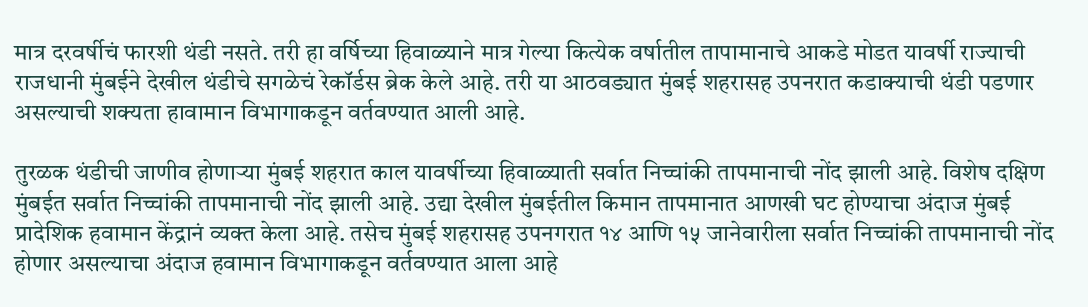मात्र दरवर्षीचं फारशी थंडी नसते. तरी हा वर्षिच्या हिवाळ्याने मात्र गेल्या कित्येक वर्षातील तापामानाचे आकडे मोडत यावर्षी राज्याची राजधानी मुंबईने देखील थंडीचे सगळेचं रेकॉर्डस ब्रेक केले आहे. तरी या आठवड्यात मुंबई शहरासह उपनरात कडाक्याची थंडी पडणार असल्याची शक्यता हावामान विभागाकडून वर्तवण्यात आली आहे.

तुरळक थंडीची जाणीव होणाऱ्या मुंबई शहरात काल यावर्षीच्या हिवाळ्याती सर्वात निच्चांकी तापमानाची नोंद झाली आहे. विशेष दक्षिण मुंबईत सर्वात निच्चांकी तापमानाची नोंद झाली आहे. उद्या देखील मुंबईतील किमान तापमानात आणखी घट होण्याचा अंदाज मुंबई प्रादेशिक हवामान केंद्रानं व्यक्त केला आहे. तसेच मुंबई शहरासह उपनगरात १४ आणि १५ जानेवारीला सर्वात निच्चांकी तापमानाची नोंद होणार असल्याचा अंदाज हवामान विभागाकडून वर्तवण्यात आला आहे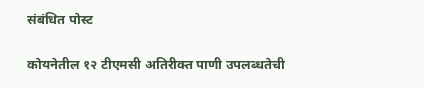संबंधित पोस्ट

कोयनेतील १२ टीएमसी अतिरीक्त पाणी उपलब्धतेची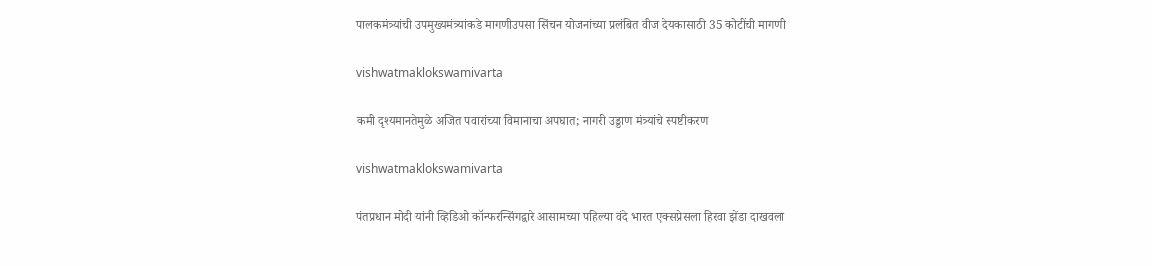पालकमंत्र्यांची उपमुख्यमंत्र्यांकडे मागणीउपसा सिंचन योजनांच्या प्रलंबित वीज देयकासाठी 35 कोटींची मागणी

vishwatmaklokswamivarta

कमी दृश्यमानतेमुळे अजित पवारांच्या विमानाचा अपघात; नागरी उड्डाण मंत्र्यांचे स्पष्टीकरण

vishwatmaklokswamivarta

पंतप्रधान मोदी यांनी व्हिडिओ कॉन्फरन्सिंगद्वारे आसामच्या पहिल्या वंदे भारत एक्सप्रेसला हिरवा झेंडा दाखवला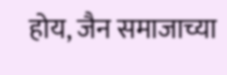होय, जैन समाजाच्या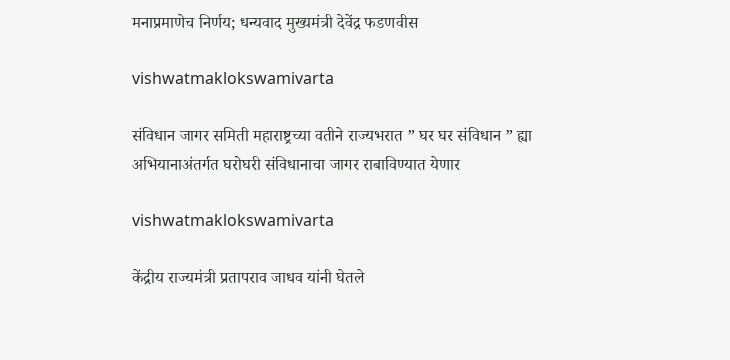मनाप्रमाणेच निर्णय; धन्यवाद मुख्यमंत्री देवेंद्र फडणवीस

vishwatmaklokswamivarta

संविधान जागर समिती महाराष्ट्रच्या वतीने राज्यभरात ” घर घर संविधान ” ह्या अभियानाअंतर्गत घरोघरी संविधानाचा जागर राबाविण्यात येणार

vishwatmaklokswamivarta

केंद्रीय राज्यमंत्री प्रतापराव जाधव यांनी घेतले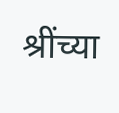श्रींच्या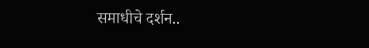समाधीचे दर्शन..